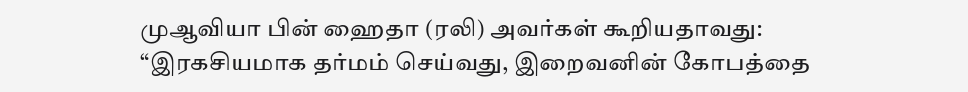முஆவியா பின் ஹைதா (ரலி) அவர்கள் கூறியதாவது:
“இரகசியமாக தர்மம் செய்வது, இறைவனின் கோபத்தை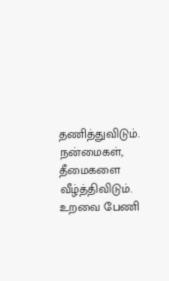தணித்துவிடும்.
நன்மைகள், தீமைகளை வீழ்த்திவிடும்.
உறவை பேணி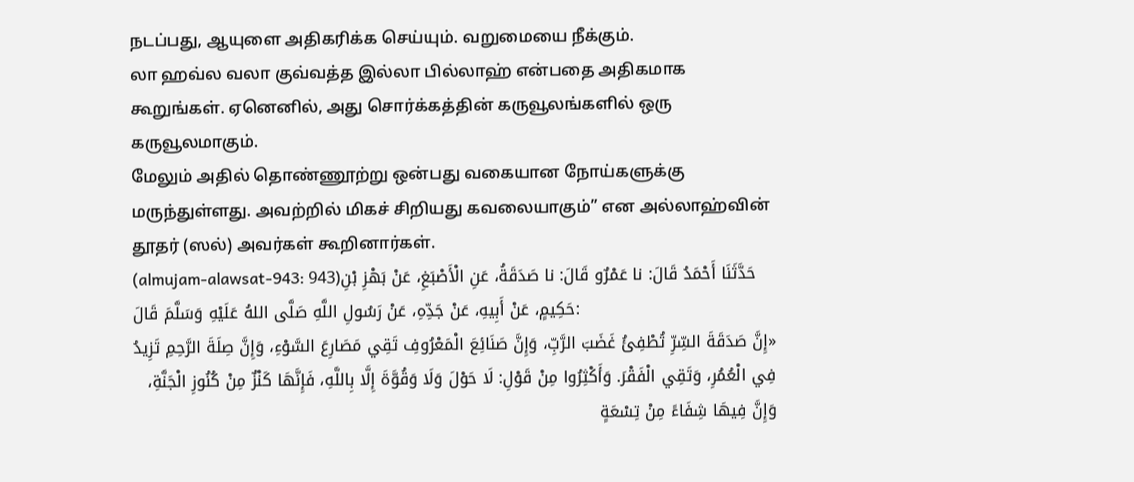நடப்பது, ஆயுளை அதிகரிக்க செய்யும். வறுமையை நீக்கும்.
லா ஹவ்ல வலா குவ்வத்த இல்லா பில்லாஹ் என்பதை அதிகமாக கூறுங்கள். ஏனெனில், அது சொர்க்கத்தின் கருவூலங்களில் ஒரு கருவூலமாகும்.
மேலும் அதில் தொண்ணூற்று ஒன்பது வகையான நோய்களுக்கு மருந்துள்ளது. அவற்றில் மிகச் சிறியது கவலையாகும்” என அல்லாஹ்வின் தூதர் (ஸல்) அவர்கள் கூறினார்கள்.
(almujam-alawsat-943: 943)حَدَّثَنَا أَحْمَدُ قَالَ: نا عَمْرٌو قَالَ: نا صَدَقَةُ، عَنِ الْأَصْبَغِ، عَنْ بَهْزِ بْنِ حَكِيمٍ، عَنْ أَبِيهِ، عَنْ جَدِّهِ، عَنْ رَسُولِ اللَّهِ صَلَّى اللهُ عَلَيْهِ وَسَلَّمَ قَالَ:
«إِنَّ صَدَقَةَ السِّرِّ تُطْفِئُ غَضَبَ الرَّبِّ، وَإِنَّ صَنَائِعَ الْمَعْرُوفِ تَقِي مَصَارِعَ السَّوْءِ، وَإِنَّ صِلَةَ الرَّحِمِ تَزِيدُ فِي الْعُمُرِ، وَتَقِي الْفَقْرَ. وَأَكْثِرُوا مِنْ قَوْلِ: لَا حَوْلَ وَلَا وَقُوَّةَ إِلَّا بِاللَّهِ، فَإِنَّهَا كَنْزٌ مِنْ كُنُوزِ الْجَنَّةِ، وَإِنَّ فِيهَا شِفَاءً مِنْ تِسْعَةٍ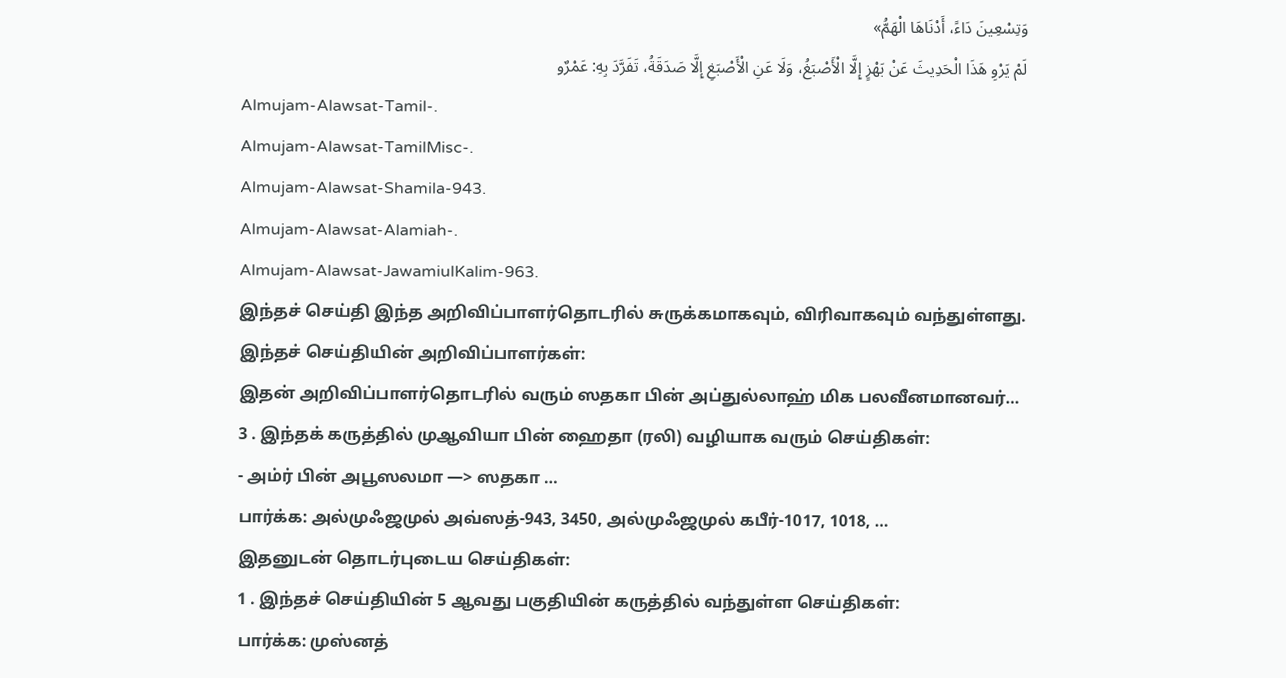وَتِسْعِينَ دَاءً، أَدْنَاهَا الْهَمُّ»
لَمْ يَرْوِ هَذَا الْحَدِيثَ عَنْ بَهْزٍ إِلَّا الْأَصْبَغُ، وَلَا عَنِ الْأَصْبَغِ إِلَّا صَدَقَةُ، تَفَرَّدَ بِهِ: عَمْرٌو
Almujam-Alawsat-Tamil-.
Almujam-Alawsat-TamilMisc-.
Almujam-Alawsat-Shamila-943.
Almujam-Alawsat-Alamiah-.
Almujam-Alawsat-JawamiulKalim-963.
இந்தச் செய்தி இந்த அறிவிப்பாளர்தொடரில் சுருக்கமாகவும், விரிவாகவும் வந்துள்ளது.
இந்தச் செய்தியின் அறிவிப்பாளர்கள்:
இதன் அறிவிப்பாளர்தொடரில் வரும் ஸதகா பின் அப்துல்லாஹ் மிக பலவீனமானவர்…
3 . இந்தக் கருத்தில் முஆவியா பின் ஹைதா (ரலி) வழியாக வரும் செய்திகள்:
- அம்ர் பின் அபூஸலமா —> ஸதகா …
பார்க்க: அல்முஃஜமுல் அவ்ஸத்-943, 3450, அல்முஃஜமுல் கபீர்-1017, 1018, …
இதனுடன் தொடர்புடைய செய்திகள்:
1 . இந்தச் செய்தியின் 5 ஆவது பகுதியின் கருத்தில் வந்துள்ள செய்திகள்:
பார்க்க: முஸ்னத்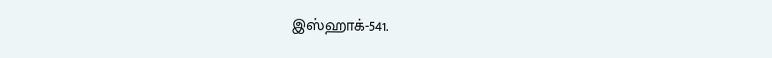இஸ்ஹாக்-541.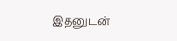இதனுடன்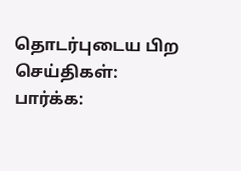தொடர்புடைய பிற செய்திகள்:
பார்க்க: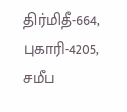திர்மிதீ-664, புகாரி-4205,
சமீப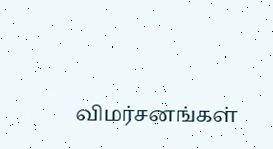விமர்சனங்கள்